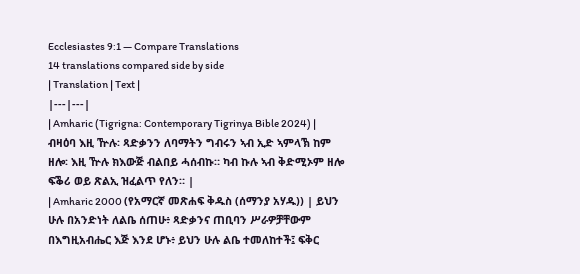Ecclesiastes 9:1 — Compare Translations
14 translations compared side by side
| Translation | Text |
|---|---|
| Amharic (Tigrigna: Contemporary Tigrinya Bible 2024) | ብዛዕባ እዚ ዅሉ፡ ጻድቃንን ለባማትን ግብሩን ኣብ ኢድ ኣምላኽ ከም ዘሎ፡ እዚ ዅሉ ክእውጅ ብልበይ ሓሰብኩ። ካብ ኩሉ ኣብ ቅድሚኦም ዘሎ ፍቕሪ ወይ ጽልኢ ዝፈልጥ የለን። |
| Amharic 2000 (የአማርኛ መጽሐፍ ቅዱስ (ሰማንያ አሃዱ)) | ይህን ሁሉ በአንድነት ለልቤ ሰጠሁ፥ ጻድቃንና ጠቢባን ሥራዎቻቸውም በእግዚአብሔር እጅ እንደ ሆኑ፥ ይህን ሁሉ ልቤ ተመለከተች፤ ፍቅር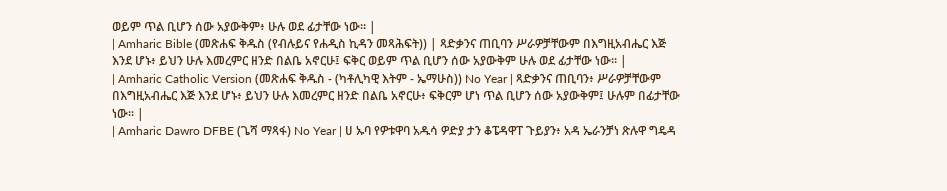ወይም ጥል ቢሆን ሰው አያውቅም፥ ሁሉ ወደ ፊታቸው ነው። |
| Amharic Bible (መጽሐፍ ቅዱስ (የብሉይና የሐዲስ ኪዳን መጻሕፍት)) | ጻድቃንና ጠቢባን ሥራዎቻቸውም በእግዚአብሔር እጅ እንደ ሆኑ፥ ይህን ሁሉ እመረምር ዘንድ በልቤ አኖርሁ፤ ፍቅር ወይም ጥል ቢሆን ሰው አያውቅም ሁሉ ወደ ፊታቸው ነው። |
| Amharic Catholic Version (መጽሐፍ ቅዱስ - (ካቶሊካዊ እትም - ኤማሁስ)) No Year | ጻድቃንና ጠቢባን፥ ሥራዎቻቸውም በእግዚአብሔር እጅ እንደ ሆኑ፥ ይህን ሁሉ እመረምር ዘንድ በልቤ አኖርሁ፥ ፍቅርም ሆነ ጥል ቢሆን ሰው አያውቅም፤ ሁሉም በፊታቸው ነው። |
| Amharic Dawro DFBE (ጌሻ ማጻፋ) No Year | ሀ ኡባ የዎቱዋባ አዱሳ ዎድያ ታን ቆፔዳዋፐ ጉይያን፥ አዳ ኤራንቻነ ጽሉዋ ግዴዳ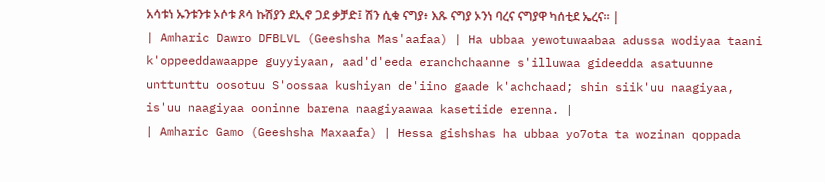አሳቱነ ኡንቱንቱ ኦሶቱ ጾሳ ኩሽያን ደኢኖ ጋደ ቃቻድ፤ ሽን ሲቁ ናግያ፥ እጹ ናግያ ኦንነ ባረና ናግያዋ ካሰቲደ ኤረና። |
| Amharic Dawro DFBLVL (Geeshsha Mas'aafaa) | Ha ubbaa yewotuwaabaa adussa wodiyaa taani k'oppeeddawaappe guyyiyaan, aad'd'eeda eranchchaanne s'illuwaa gideedda asatuunne unttunttu oosotuu S'oossaa kushiyan de'iino gaade k'achchaad; shin siik'uu naagiyaa, is'uu naagiyaa ooninne barena naagiyaawaa kasetiide erenna. |
| Amharic Gamo (Geeshsha Maxaafa) | Hessa gishshas ha ubbaa yo7ota ta wozinan qoppada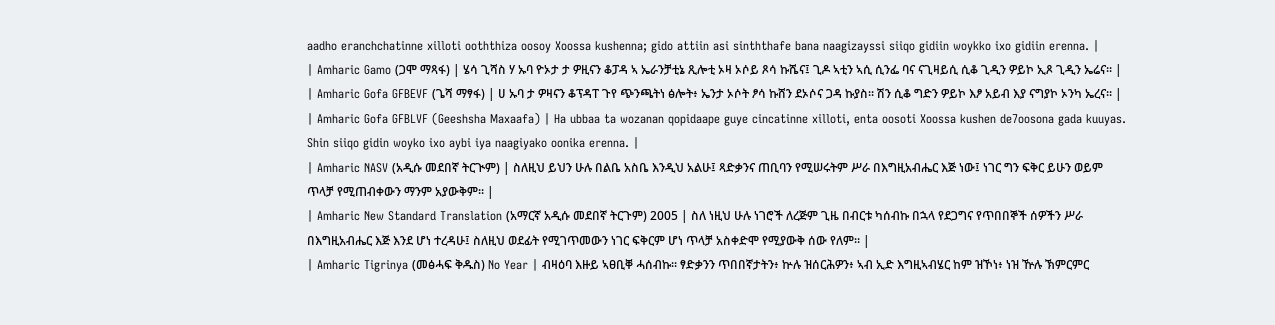aadho eranchchatinne xilloti ooththiza oosoy Xoossa kushenna; gido attiin asi sinththafe bana naagizayssi siiqo gidiin woykko ixo gidiin erenna. |
| Amharic Gamo (ጋሞ ማጻፋ) | ሄሳ ጊሻስ ሃ ኡባ ዮኦታ ታ ዎዚናን ቆፓዳ ኣ ኤራንቻቲኔ ጺሎቲ ኦዛ ኦሶይ ጾሳ ኩሼና፤ ጊዶ ኣቲን ኣሲ ሲንፌ ባና ናጊዛይሲ ሲቆ ጊዲን ዎይኮ ኢጾ ጊዲን ኤሬና። |
| Amharic Gofa GFBEVF (ጌሻ ማፃፋ) | ሀ ኡባ ታ ዎዛናን ቆፕዳፐ ጉየ ጭንጫትነ ፅሎት፥ ኤንታ ኦሶት ፆሳ ኩሸን ደኦሶና ጋዳ ኩያስ። ሽን ሲቆ ግድን ዎይኮ እፆ አይብ እያ ናግያኮ ኦንካ ኤረና። |
| Amharic Gofa GFBLVF (Geeshsha Maxaafa) | Ha ubbaa ta wozanan qopidaape guye cincatinne xilloti, enta oosoti Xoossa kushen de7oosona gada kuuyas. Shin siiqo gidin woyko ixo aybi iya naagiyako oonika erenna. |
| Amharic NASV (አዲሱ መደበኛ ትርጒም) | ስለዚህ ይህን ሁሉ በልቤ አስቤ እንዲህ አልሁ፤ ጻድቃንና ጠቢባን የሚሠሩትም ሥራ በእግዚአብሔር እጅ ነው፤ ነገር ግን ፍቅር ይሁን ወይም ጥላቻ የሚጠብቀውን ማንም አያውቅም። |
| Amharic New Standard Translation (አማርኛ አዲሱ መደበኛ ትርጉም) 2005 | ስለ ነዚህ ሁሉ ነገሮች ለረጅም ጊዜ በብርቱ ካሰብኩ በኋላ የደጋግና የጥበበኞች ሰዎችን ሥራ በእግዚአብሔር እጅ እንደ ሆነ ተረዳሁ፤ ስለዚህ ወደፊት የሚገጥመውን ነገር ፍቅርም ሆነ ጥላቻ አስቀድሞ የሚያውቅ ሰው የለም። |
| Amharic Tigrinya (መፅሓፍ ቅዱስ) No Year | ብዛዕባ እዙይ ኣፀቢቐ ሓሰብኩ። ፃድቃንን ጥበበኛታትን፥ ኵሉ ዝሰርሕዎን፥ ኣብ ኢድ እግዚኣብሄር ከም ዝኾነ፥ ነዝ ዅሉ ኽምርምር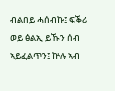ብልበይ ሓሰብኩ፤ ፍቕሪ ወይ ፅልኢ ይኹን ሰብ ኣይፈልጥን፤ ኵሉ ኣብ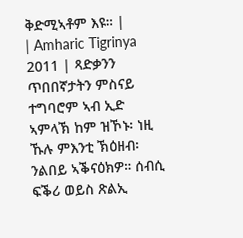ቅድሚኣቶም እዩ። |
| Amharic Tigrinya 2011 | ጻድቃንን ጥበበኛታትን ምስናይ ተግባሮም ኣብ ኢድ ኣምላኽ ከም ዝኾኑ፡ ነዚ ኹሉ ምእንቲ ኽዕዘብ፡ ንልበይ ኣቕናዕክዎ። ሰብሲ ፍቕሪ ወይስ ጽልኢ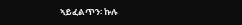ኣይፈልጥን፡ ኩሉ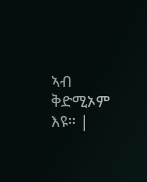ኣብ ቅድሚኦም እዩ። |